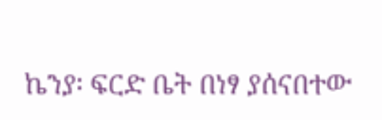ኬንያ፡ ፍርድ ቤት በነፃ ያሰናበተው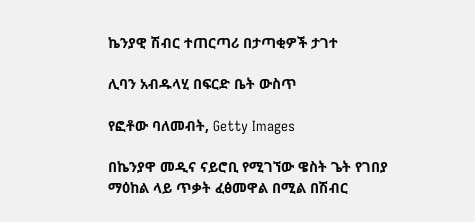ኬንያዊ ሽብር ተጠርጣሪ በታጣቂዎች ታገተ

ሊባን አብዱላሂ በፍርድ ቤት ውስጥ

የፎቶው ባለመብት, Getty Images

በኬንያዋ መዲና ናይሮቢ የሚገኘው ዌስት ጌት የገበያ ማዕከል ላይ ጥቃት ፈፅመዋል በሚል በሽብር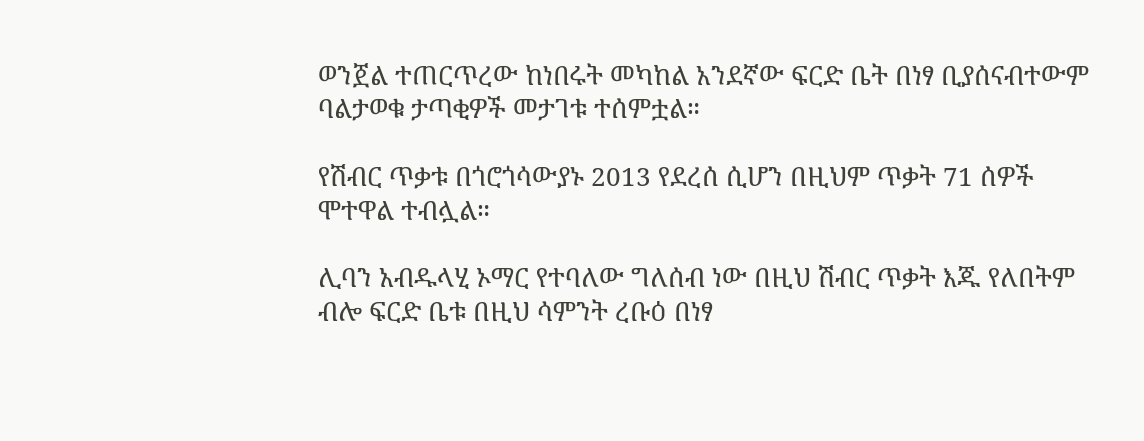ወንጀል ተጠርጥረው ከነበሩት መካከል አንደኛው ፍርድ ቤት በነፃ ቢያሰናብተውም ባልታወቁ ታጣቂዎች መታገቱ ተሰምቷል።

የሽብር ጥቃቱ በጎሮጎሳውያኑ 2013 የደረሰ ሲሆን በዚህም ጥቃት 71 ሰዎች ሞተዋል ተብሏል።

ሊባን አብዱላሂ ኦማር የተባለው ግለሰብ ነው በዚህ ሽብር ጥቃት እጁ የለበትም ብሎ ፍርድ ቤቱ በዚህ ሳምንት ረቡዕ በነፃ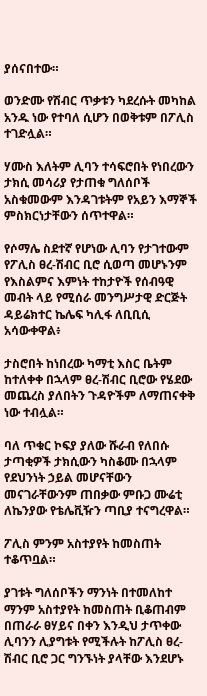ያሰናበተው።

ወንድሙ የሽብር ጥቃቱን ካደረሱት መካከል አንዱ ነው የተባለ ሲሆን በወቅቱም በፖሊስ ተገድሏል።

ሃሙስ እለትም ሊባን ተሳፍሮበት የነበረውን ታክሲ መሳሪያ የታጠቁ ግለሰቦች አስቁመውም እንዳገቱትም የአይን እማኞች ምስክርነታቸውን ሰጥተዋል።

የሶማሌ ስደተኛ የሆነው ሊባን የታገተውም የፖሊስ ፀረ-ሽብር ቢሮ ሲወጣ መሆኑንም የእስልምና እምነት ተከታዮች የሰብዓዊ መብት ላይ የሚሰራ መንግሥታዊ ድርጅት ዳይሬክተር ኬሌፍ ካሊፋ ለቢቢሲ አሳውቀዋል፥

ታስሮበት ከነበረው ካማቲ እስር ቤትም ከተለቀቀ በኋላም ፀረ-ሽብር ቢሮው የሄደው መጨረስ ያለበትን ጉዳዮችም ለማጠናቀቅ ነው ተብሏል።

ባለ ጥቁር ኮፍያ ያለው ሹራብ የለበሱ ታጣቂዎች ታክሲውን ካስቆሙ በኋላም የደህንነት ኃይል መሆናቸውን መናገራቸውንም ጠበቃው ምቡጋ ሙሬቲ ለኬንያው የቴሌቪዥን ጣቢያ ተናግረዋል።

ፖሊስ ምንም አስተያየት ከመስጠት ተቆጥቧል።

ያገቱት ግለሰቦችን ማንነት በተመለከተ ማንም አስተያየት ከመስጠት ቢቆጠብም በጠራራ ፀሃይና በቀን እንዲህ ታጥቀው ሊባንን ሊያግቱት የሚችሉት ከፖሊስ ፀረ-ሽብር ቢሮ ጋር ግንኙነት ያላቸው እንደሆኑ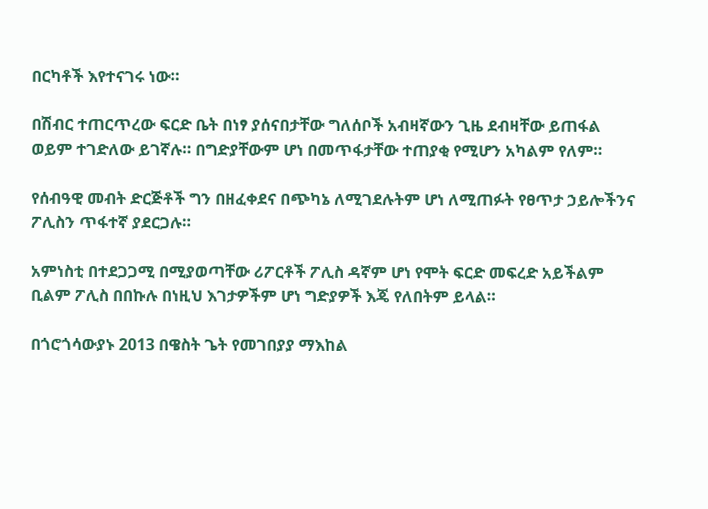በርካቶች እየተናገሩ ነው።

በሽብር ተጠርጥረው ፍርድ ቤት በነፃ ያሰናበታቸው ግለሰቦች አብዛኛውን ጊዜ ደብዛቸው ይጠፋል ወይም ተገድለው ይገኛሉ። በግድያቸውም ሆነ በመጥፋታቸው ተጠያቂ የሚሆን አካልም የለም።

የሰብዓዊ መብት ድርጅቶች ግን በዘፈቀደና በጭካኔ ለሚገደሉትም ሆነ ለሚጠፉት የፀጥታ ኃይሎችንና ፖሊስን ጥፋተኛ ያደርጋሉ።

አምነስቲ በተደጋጋሚ በሚያወጣቸው ሪፖርቶች ፖሊስ ዳኛም ሆነ የሞት ፍርድ መፍረድ አይችልም ቢልም ፖሊስ በበኩሉ በነዚህ እገታዎችም ሆነ ግድያዎች እጄ የለበትም ይላል።

በጎሮጎሳውያኑ 2013 በዌስት ጌት የመገበያያ ማእከል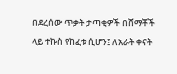በደረሰው ጥቃት ታጣቂዎች በሸማቾች ላይ ተኩስ የከፈቱ ሲሆን፤ ለአራት ቀናት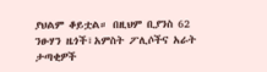ያህልም ቆይቷል። በዚህም ቢያንስ 62 ንፁሃን ዜጎች፣አምስት ፖሊሶችና አራት ታጣቂዎች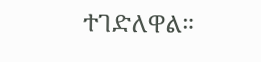ተገድለዋል።